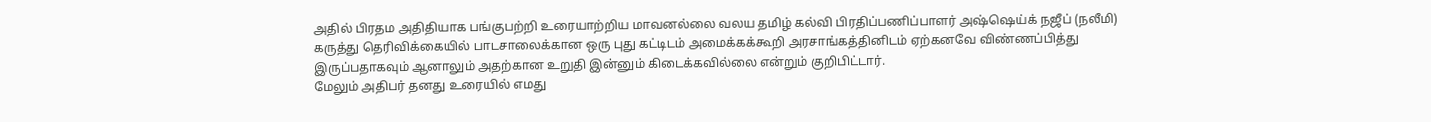அதில் பிரதம அதிதியாக பங்குபற்றி உரையாற்றிய மாவனல்லை வலய தமிழ் கல்வி பிரதிப்பணிப்பாளர் அஷ்ஷெய்க் நஜீப் (நலீமி) கருத்து தெரிவிக்கையில் பாடசாலைக்கான ஒரு புது கட்டிடம் அமைக்கக்கூறி அரசாங்கத்தினிடம் ஏற்கனவே விண்ணப்பித்து இருப்பதாகவும் ஆனாலும் அதற்கான உறுதி இன்னும் கிடைக்கவில்லை என்றும் குறிபிட்டார்.
மேலும் அதிபர் தனது உரையில் எமது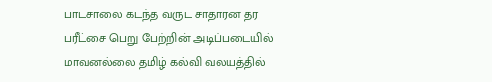பாடசாலை கடந்த வருட சாதாரன தர பரீட்சை பெறு பேற்றின் அடிப்படையில் மாவனல்லை தமிழ் கல்வி வலயத்தில்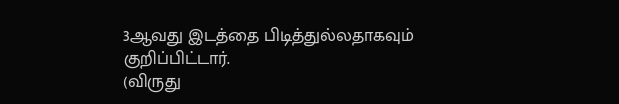3ஆவது இடத்தை பிடித்துல்லதாகவும் குறிப்பிட்டார்.
(விருது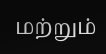மற்றும்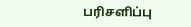பரிசளிப்பு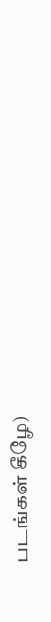படங்கள் கீழே)